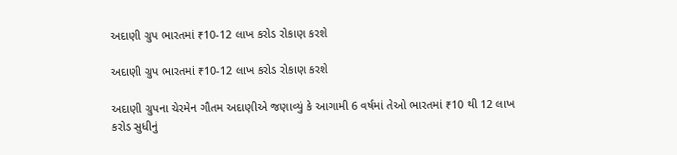અદાણી ગ્રુપ ભારતમાં ₹10-12 લાખ કરોડ રોકાણ કરશે

અદાણી ગ્રુપ ભારતમાં ₹10-12 લાખ કરોડ રોકાણ કરશે

અદાણી ગ્રુપના ચેરમેન ગૌતમ અદાણીએ જણાવ્યું કે આગામી 6 વર્ષમાં તેઓ ભારતમાં ₹10 થી 12 લાખ કરોડ સુધીનું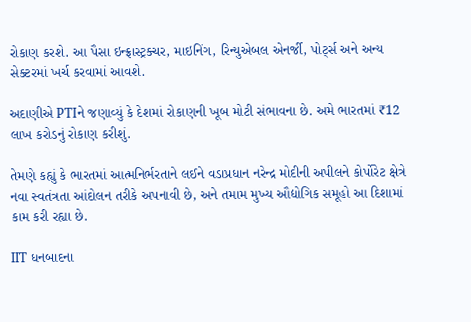રોકાણ કરશે. આ પૈસા ઇન્ફ્રાસ્ટ્રક્ચર, માઇનિંગ, રિન્યુએબલ એનર્જી, પોર્ટ્સ અને અન્ય સેક્ટરમાં ખર્ચ કરવામાં આવશે.

અદાણીએ PTIને જણાવ્યું કે દેશમાં રોકાણની ખૂબ મોટી સંભાવના છે. અમે ભારતમાં ₹12 લાખ કરોડનું રોકાણ કરીશું.

તેમણે કહ્યું કે ભારતમાં આત્મનિર્ભરતાને લઈને વડાપ્રધાન નરેન્દ્ર મોદીની અપીલને કોર્પોરેટ ક્ષેત્રે નવા સ્વતંત્રતા આંદોલન તરીકે અપનાવી છે, અને તમામ મુખ્ય ઔદ્યોગિક સમૂહો આ દિશામાં કામ કરી રહ્યા છે.

IIT ધનબાદના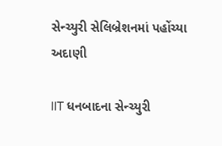સેન્ચ્યુરી સેલિબ્રેશનમાં પહોંચ્યા અદાણી

IIT ધનબાદના સેન્ચ્યુરી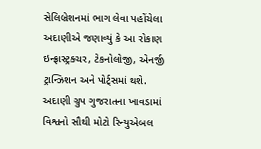સેલિબ્રેશનમાં ભાગ લેવા પહોંચેલા અદાણીએ જણાવ્યું કે આ રોકાણ ઇન્ફ્રાસ્ટ્રક્ચર, ટેકનોલોજી, એનર્જી ટ્રાન્ઝિશન અને પોર્ટ્સમાં થશે. અદાણી ગ્રુપ ગુજરાતના ખાવડામાં વિશ્વનો સૌથી મોટો રિન્યુએબલ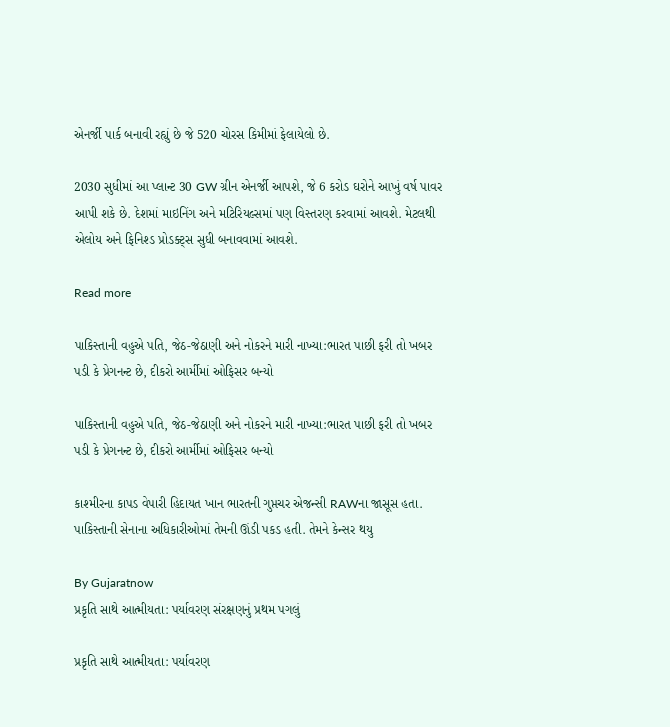એનર્જી પાર્ક બનાવી રહ્યું છે જે 520 ચોરસ કિમીમાં ફેલાયેલો છે.

2030 સુધીમાં આ પ્લાન્ટ 30 GW ગ્રીન એનર્જી આપશે, જે 6 કરોડ ઘરોને આખું વર્ષ પાવર આપી શકે છે. દેશમાં માઇનિંગ અને મટિરિયલ્સમાં પણ વિસ્તરણ કરવામાં આવશે. મેટલથી એલોય અને ફિનિશ્ડ પ્રોડક્ટ્સ સુધી બનાવવામાં આવશે.

Read more

પાકિસ્તાની વહુએ પતિ, જેઠ-જેઠાણી અને નોકરને મારી નાખ્યા:ભારત પાછી ફરી તો ખબર પડી કે પ્રેગનન્ટ છે, દીકરો આર્મીમાં ઓફિસર બન્યો

પાકિસ્તાની વહુએ પતિ, જેઠ-જેઠાણી અને નોકરને મારી નાખ્યા:ભારત પાછી ફરી તો ખબર પડી કે પ્રેગનન્ટ છે, દીકરો આર્મીમાં ઓફિસર બન્યો

કાશ્મીરના કાપડ વેપારી હિદાયત ખાન ભારતની ગુપ્તચર એજન્સી RAWના જાસૂસ હતા. પાકિસ્તાની સેનાના અધિકારીઓમાં તેમની ઊંડી પકડ હતી. તેમને કેન્સર થયુ

By Gujaratnow
પ્રકૃતિ સાથે આત્મીયતા: પર્યાવરણ સંરક્ષણનું પ્રથમ પગલું

પ્રકૃતિ સાથે આત્મીયતા: પર્યાવરણ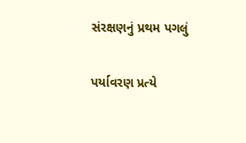સંરક્ષણનું પ્રથમ પગલું

પર્યાવરણ પ્રત્યે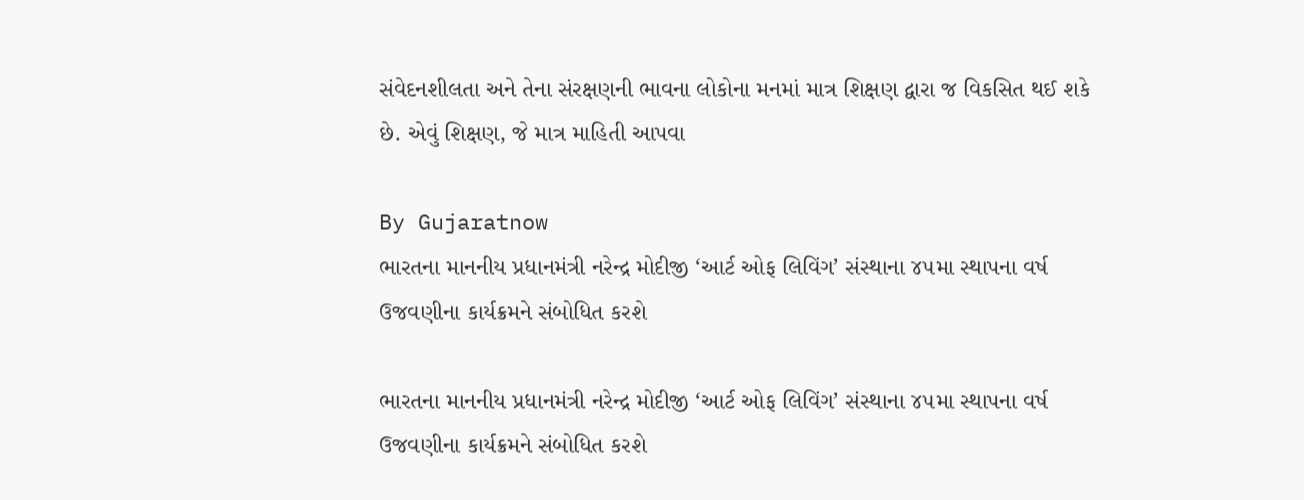સંવેદનશીલતા અને તેના સંરક્ષણની ભાવના લોકોના મનમાં માત્ર શિક્ષણ દ્વારા જ વિકસિત થઈ શકે છે. એવું શિક્ષણ, જે માત્ર માહિતી આપવા

By Gujaratnow
ભારતના માનનીય પ્રધાનમંત્રી નરેન્દ્ર મોદીજી ‘આર્ટ ઓફ લિવિંગ’ સંસ્થાના ૪૫મા સ્થાપના વર્ષ ઉજવણીના કાર્યક્રમને સંબોધિત કરશે

ભારતના માનનીય પ્રધાનમંત્રી નરેન્દ્ર મોદીજી ‘આર્ટ ઓફ લિવિંગ’ સંસ્થાના ૪૫મા સ્થાપના વર્ષ ઉજવણીના કાર્યક્રમને સંબોધિત કરશે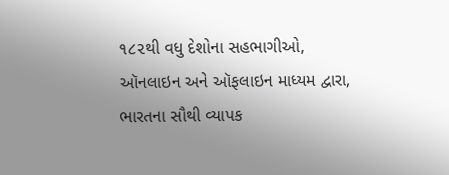૧૮૨થી વધુ દેશોના સહભાગીઓ, ઑનલાઇન અને ઑફલાઇન માધ્યમ દ્વારા, ભારતના સૌથી વ્યાપક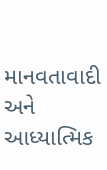માનવતાવાદી અને આધ્યાત્મિક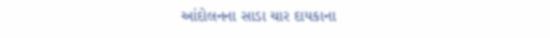આંદોલનના સાડા ચાર દાયકાના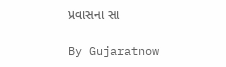પ્રવાસના સા

By Gujaratnow